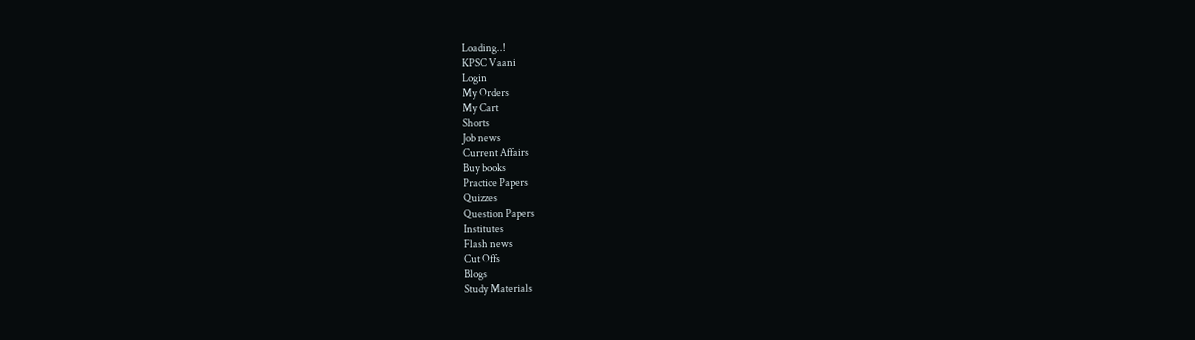Loading..!
KPSC Vaani
Login
My Orders
My Cart
Shorts
Job news
Current Affairs
Buy books
Practice Papers
Quizzes
Question Papers
Institutes
Flash news
Cut Offs
Blogs
Study Materials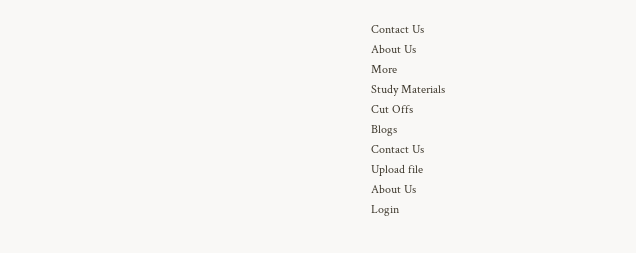Contact Us
About Us
More
Study Materials
Cut Offs
Blogs
Contact Us
Upload file
About Us
Login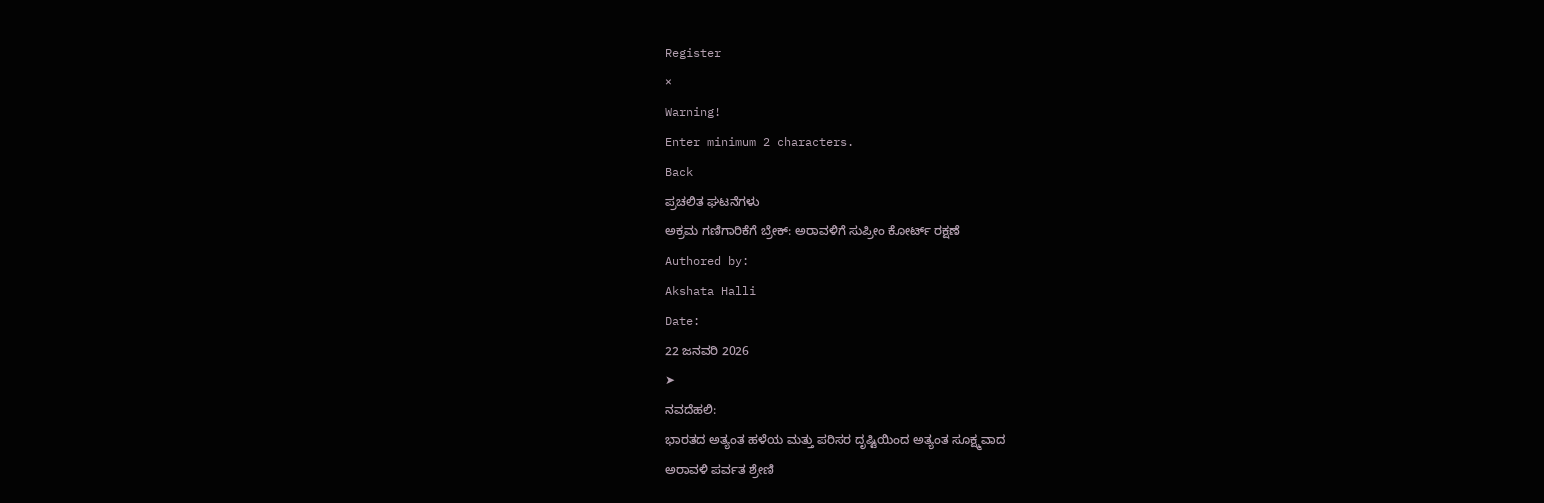Register
×
Warning!
Enter minimum 2 characters.
Back
ಪ್ರಚಲಿತ ಘಟನೆಗಳು
ಅಕ್ರಮ ಗಣಿಗಾರಿಕೆಗೆ ಬ್ರೇಕ್: ಅರಾವಳಿಗೆ ಸುಪ್ರೀಂ ಕೋರ್ಟ್ ರಕ್ಷಣೆ
Authored by:
Akshata Halli
Date:
22 ಜನವರಿ 2026
➤
ನವದೆಹಲಿ:
ಭಾರತದ ಅತ್ಯಂತ ಹಳೆಯ ಮತ್ತು ಪರಿಸರ ದೃಷ್ಟಿಯಿಂದ ಅತ್ಯಂತ ಸೂಕ್ಷ್ಮವಾದ
ಅರಾವಳಿ ಪರ್ವತ ಶ್ರೇಣಿ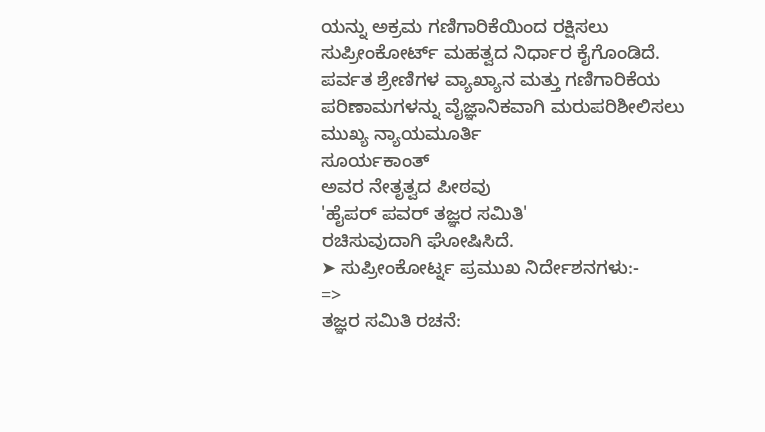ಯನ್ನು ಅಕ್ರಮ ಗಣಿಗಾರಿಕೆಯಿಂದ ರಕ್ಷಿಸಲು ಸುಪ್ರೀಂಕೋರ್ಟ್ ಮಹತ್ವದ ನಿರ್ಧಾರ ಕೈಗೊಂಡಿದೆ. ಪರ್ವತ ಶ್ರೇಣಿಗಳ ವ್ಯಾಖ್ಯಾನ ಮತ್ತು ಗಣಿಗಾರಿಕೆಯ ಪರಿಣಾಮಗಳನ್ನು ವೈಜ್ಞಾನಿಕವಾಗಿ ಮರುಪರಿಶೀಲಿಸಲು ಮುಖ್ಯ ನ್ಯಾಯಮೂರ್ತಿ
ಸೂರ್ಯಕಾಂತ್
ಅವರ ನೇತೃತ್ವದ ಪೀಠವು
'ಹೈಪರ್ ಪವರ್ ತಜ್ಞರ ಸಮಿತಿ'
ರಚಿಸುವುದಾಗಿ ಘೋಷಿಸಿದೆ.
➤ ಸುಪ್ರೀಂಕೋರ್ಟ್ನ ಪ್ರಮುಖ ನಿರ್ದೇಶನಗಳು:-
=>
ತಜ್ಞರ ಸಮಿತಿ ರಚನೆ: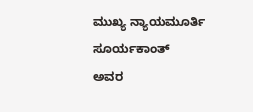ಮುಖ್ಯ ನ್ಯಾಯಮೂರ್ತಿ
ಸೂರ್ಯಕಾಂತ್
ಅವರ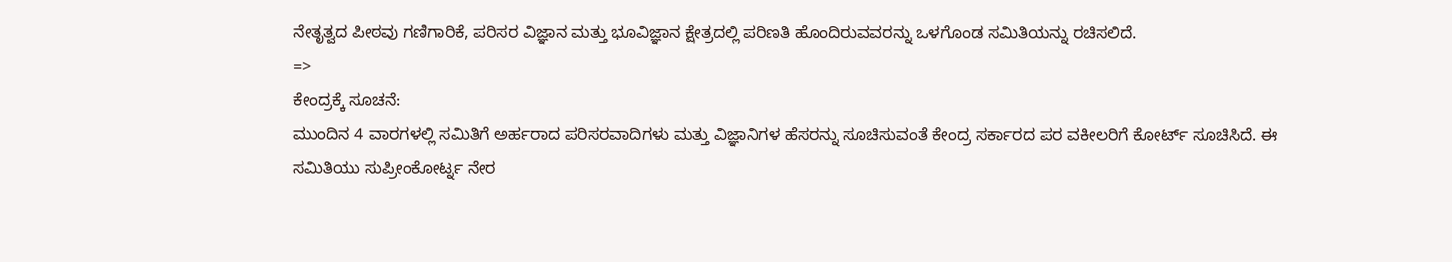ನೇತೃತ್ವದ ಪೀಠವು ಗಣಿಗಾರಿಕೆ, ಪರಿಸರ ವಿಜ್ಞಾನ ಮತ್ತು ಭೂವಿಜ್ಞಾನ ಕ್ಷೇತ್ರದಲ್ಲಿ ಪರಿಣತಿ ಹೊಂದಿರುವವರನ್ನು ಒಳಗೊಂಡ ಸಮಿತಿಯನ್ನು ರಚಿಸಲಿದೆ.
=>
ಕೇಂದ್ರಕ್ಕೆ ಸೂಚನೆ:
ಮುಂದಿನ 4 ವಾರಗಳಲ್ಲಿ ಸಮಿತಿಗೆ ಅರ್ಹರಾದ ಪರಿಸರವಾದಿಗಳು ಮತ್ತು ವಿಜ್ಞಾನಿಗಳ ಹೆಸರನ್ನು ಸೂಚಿಸುವಂತೆ ಕೇಂದ್ರ ಸರ್ಕಾರದ ಪರ ವಕೀಲರಿಗೆ ಕೋರ್ಟ್ ಸೂಚಿಸಿದೆ. ಈ ಸಮಿತಿಯು ಸುಪ್ರೀಂಕೋರ್ಟ್ನ ನೇರ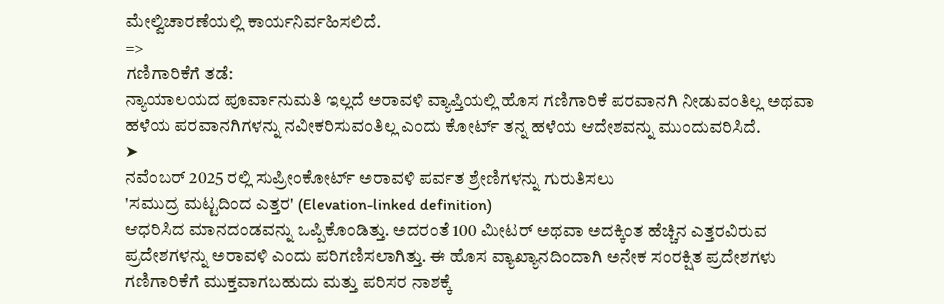ಮೇಲ್ವಿಚಾರಣೆಯಲ್ಲಿ ಕಾರ್ಯನಿರ್ವಹಿಸಲಿದೆ.
=>
ಗಣಿಗಾರಿಕೆಗೆ ತಡೆ:
ನ್ಯಾಯಾಲಯದ ಪೂರ್ವಾನುಮತಿ ಇಲ್ಲದೆ ಅರಾವಳಿ ವ್ಯಾಪ್ತಿಯಲ್ಲಿ ಹೊಸ ಗಣಿಗಾರಿಕೆ ಪರವಾನಗಿ ನೀಡುವಂತಿಲ್ಲ ಅಥವಾ ಹಳೆಯ ಪರವಾನಗಿಗಳನ್ನು ನವೀಕರಿಸುವಂತಿಲ್ಲ ಎಂದು ಕೋರ್ಟ್ ತನ್ನ ಹಳೆಯ ಆದೇಶವನ್ನು ಮುಂದುವರಿಸಿದೆ.
➤
ನವೆಂಬರ್ 2025 ರಲ್ಲಿ ಸುಪ್ರೀಂಕೋರ್ಟ್ ಅರಾವಳಿ ಪರ್ವತ ಶ್ರೇಣಿಗಳನ್ನು ಗುರುತಿಸಲು
'ಸಮುದ್ರ ಮಟ್ಟದಿಂದ ಎತ್ತರ' (Elevation-linked definition)
ಆಧರಿಸಿದ ಮಾನದಂಡವನ್ನು ಒಪ್ಪಿಕೊಂಡಿತ್ತು. ಅದರಂತೆ 100 ಮೀಟರ್ ಅಥವಾ ಅದಕ್ಕಿಂತ ಹೆಚ್ಚಿನ ಎತ್ತರವಿರುವ ಪ್ರದೇಶಗಳನ್ನು ಅರಾವಳಿ ಎಂದು ಪರಿಗಣಿಸಲಾಗಿತ್ತು. ಈ ಹೊಸ ವ್ಯಾಖ್ಯಾನದಿಂದಾಗಿ ಅನೇಕ ಸಂರಕ್ಷಿತ ಪ್ರದೇಶಗಳು ಗಣಿಗಾರಿಕೆಗೆ ಮುಕ್ತವಾಗಬಹುದು ಮತ್ತು ಪರಿಸರ ನಾಶಕ್ಕೆ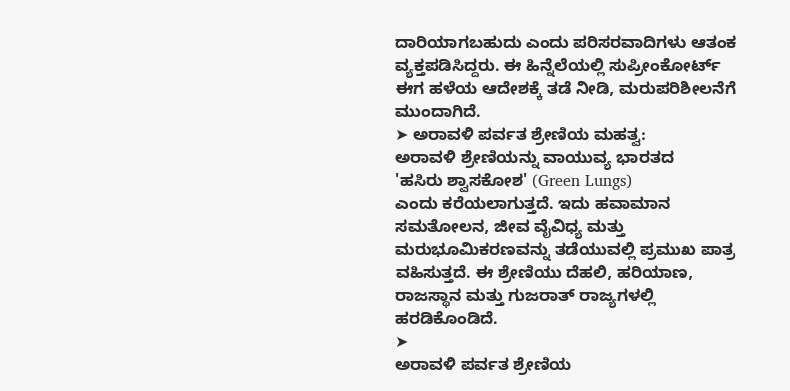ದಾರಿಯಾಗಬಹುದು ಎಂದು ಪರಿಸರವಾದಿಗಳು ಆತಂಕ ವ್ಯಕ್ತಪಡಿಸಿದ್ದರು. ಈ ಹಿನ್ನೆಲೆಯಲ್ಲಿ ಸುಪ್ರೀಂಕೋರ್ಟ್ ಈಗ ಹಳೆಯ ಆದೇಶಕ್ಕೆ ತಡೆ ನೀಡಿ, ಮರುಪರಿಶೀಲನೆಗೆ ಮುಂದಾಗಿದೆ.
➤ ಅರಾವಳಿ ಪರ್ವತ ಶ್ರೇಣಿಯ ಮಹತ್ವ:
ಅರಾವಳಿ ಶ್ರೇಣಿಯನ್ನು ವಾಯುವ್ಯ ಭಾರತದ
'ಹಸಿರು ಶ್ವಾಸಕೋಶ' (Green Lungs)
ಎಂದು ಕರೆಯಲಾಗುತ್ತದೆ. ಇದು ಹವಾಮಾನ ಸಮತೋಲನ, ಜೀವ ವೈವಿಧ್ಯ ಮತ್ತು ಮರುಭೂಮಿಕರಣವನ್ನು ತಡೆಯುವಲ್ಲಿ ಪ್ರಮುಖ ಪಾತ್ರ ವಹಿಸುತ್ತದೆ. ಈ ಶ್ರೇಣಿಯು ದೆಹಲಿ, ಹರಿಯಾಣ, ರಾಜಸ್ಥಾನ ಮತ್ತು ಗುಜರಾತ್ ರಾಜ್ಯಗಳಲ್ಲಿ ಹರಡಿಕೊಂಡಿದೆ.
➤
ಅರಾವಳಿ ಪರ್ವತ ಶ್ರೇಣಿಯ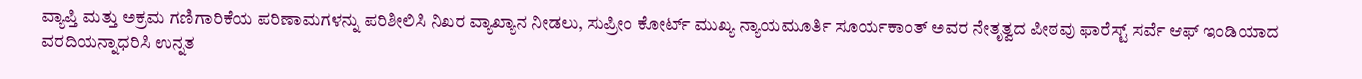ವ್ಯಾಪ್ತಿ ಮತ್ತು ಅಕ್ರಮ ಗಣಿಗಾರಿಕೆಯ ಪರಿಣಾಮಗಳನ್ನು ಪರಿಶೀಲಿಸಿ ನಿಖರ ವ್ಯಾಖ್ಯಾನ ನೀಡಲು, ಸುಪ್ರೀಂ ಕೋರ್ಟ್ ಮುಖ್ಯ ನ್ಯಾಯಮೂರ್ತಿ ಸೂರ್ಯಕಾಂತ್ ಅವರ ನೇತೃತ್ವದ ಪೀಠವು ಫಾರೆಸ್ಟ್ ಸರ್ವೆ ಆಫ್ ಇಂಡಿಯಾದ ವರದಿಯನ್ನಾಧರಿಸಿ ಉನ್ನತ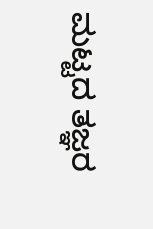ಮಟ್ಟದ ತಜ್ಞರ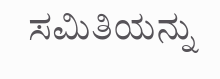ಸಮಿತಿಯನ್ನು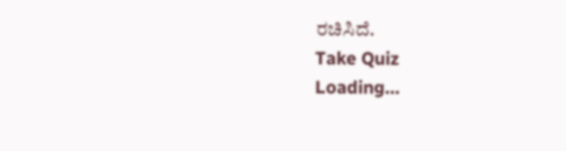ರಚಿಸಿದೆ.
Take Quiz
Loading...